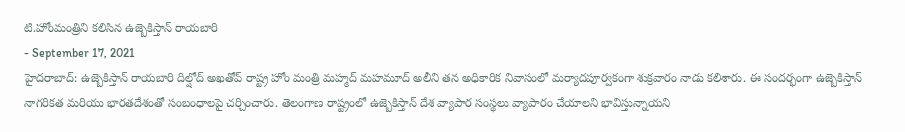టి.హోంమంత్రిని కలిసిన ఉజ్బెకిస్తాన్ రాయబారి
- September 17, 2021
హైదరాబాద్: ఉజ్బెకిస్తాన్ రాయబారి దిల్షోద్ అఖతోవ్ రాష్ట్ర హోం మంత్రి మహ్మద్ మహమూద్ అలీని తన అధికారిక నివాసంలో మర్యాదపూర్వకంగా శుక్రవారం నాడు కలిశారు. ఈ సందర్భంగా ఉజ్బెకిస్తాన్ నాగరికత మరియు భారతదేశంతో సంబంధాలపై చర్చించారు. తెలంగాణ రాష్ట్రంలో ఉజ్బెకిస్తాన్ దేశ వ్యాపార సంస్థలు వ్యాపారం చేయాలని భావిస్తున్నాయని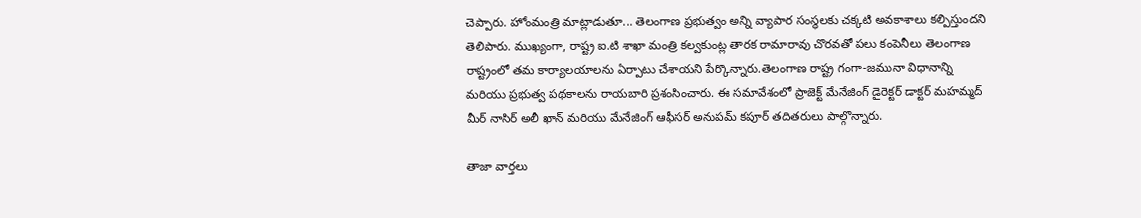చెప్పారు. హోంమంత్రి మాట్లాడుతూ... తెలంగాణ ప్రభుత్వం అన్ని వ్యాపార సంస్థలకు చక్కటి అవకాశాలు కల్పిస్తుందని తెలిపారు. ముఖ్యంగా, రాష్ట్ర ఐ.టి శాఖా మంత్రి కల్వకుంట్ల తారక రామారావు చొరవతో పలు కంపెనీలు తెలంగాణ రాష్ట్రంలో తమ కార్యాలయాలను ఏర్పాటు చేశాయని పేర్కొన్నారు.తెలంగాణ రాష్ట్ర గంగా-జమునా విధానాన్ని మరియు ప్రభుత్వ పథకాలను రాయబారి ప్రశంసించారు. ఈ సమావేశంలో ప్రాజెక్ట్ మేనేజింగ్ డైరెక్టర్ డాక్టర్ మహమ్మద్ మీర్ నాసిర్ అలీ ఖాన్ మరియు మేనేజింగ్ ఆఫీసర్ అనుపమ్ కపూర్ తదితరులు పాల్గొన్నారు.

తాజా వార్తలు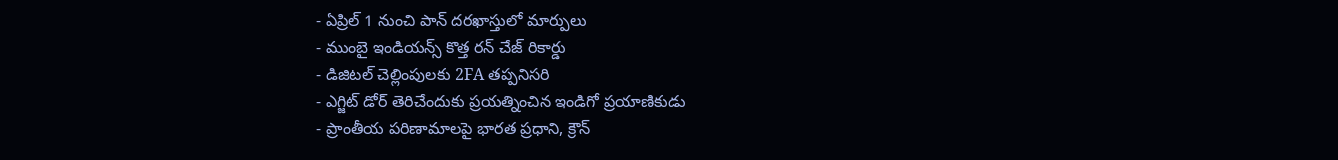- ఏప్రిల్ 1 నుంచి పాన్ దరఖాస్తులో మార్పులు
- ముంబై ఇండియన్స్ కొత్త రన్ చేజ్ రికార్డు
- డిజిటల్ చెల్లింపులకు 2FA తప్పనిసరి
- ఎగ్జిట్ డోర్ తెరిచేందుకు ప్రయత్నించిన ఇండిగో ప్రయాణికుడు
- ప్రాంతీయ పరిణామాలపై భారత ప్రధాని, క్రౌన్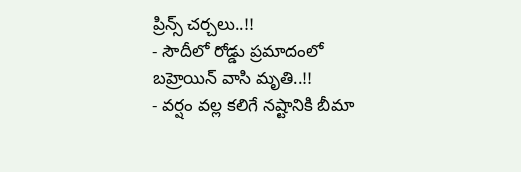ప్రిన్స్ చర్చలు..!!
- సౌదీలో రోడ్డు ప్రమాదంలో బహ్రెయిన్ వాసి మృతి..!!
- వర్షం వల్ల కలిగే నష్టానికి బీమా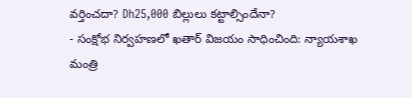వర్తించదా? Dh25,000 బిల్లులు కట్టాల్సిందేనా?
- సంక్షోభ నిర్వహణలో ఖతార్ విజయం సాధించింది: న్యాయశాఖ మంత్రి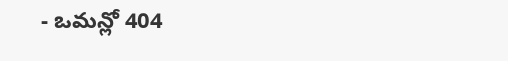- ఒమన్లో 404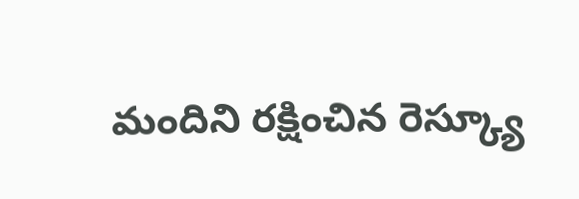మందిని రక్షించిన రెస్క్యూ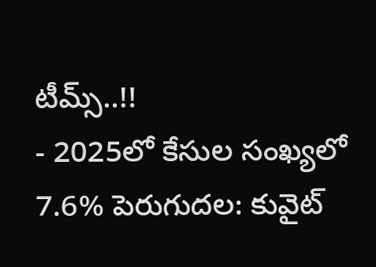టీమ్స్..!!
- 2025లో కేసుల సంఖ్యలో 7.6% పెరుగుదల: కువైట్